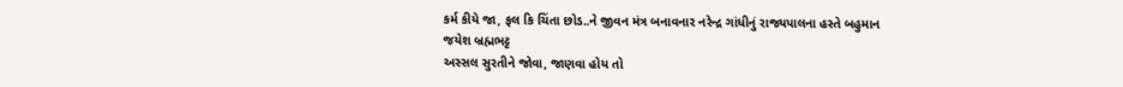કર્મ કીયે જા, ફલ કિ ચિંતા છોડ..ને જીવન મંત્ર બનાવનાર નરેન્દ્ર ગાંધીનું રાજ્યપાલના હસ્તે બહુમાન
જયેશ બ્રહ્મભટ્ટ
અસ્સલ સુરતીને જોવા, જાણવા હોય તો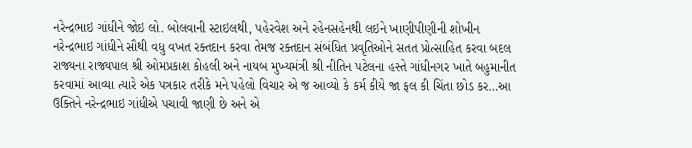નરેન્દ્રભાઇ ગાંધીને જોઇ લો. બોલવાની સ્ટાઇલથી, પહેરવેશ અને રહેનસહેનથી લઇને ખાણીપીણીની શોખીન નરેન્દ્રભાઇ ગાંધીને સૌથી વધુ વખત રક્તદાન કરવા તેમજ રક્તદાન સંબંધિત પ્રવૃતિઓને સતત પ્રોત્સાહિત કરવા બદલ રાજ્યના રાજ્યપાલ શ્રી ઓમપ્રકાશ કોહલી અને નાયબ મુખ્યમંત્રી શ્રી નીતિન પટેલના હસ્તે ગાંધીનગર ખાતે બહુમાનીત કરવામાં આવ્યા ત્યારે એક પત્રકાર તરીકે મને પહેલો વિચાર એ જ આવ્યો કે કર્મ કીયે જા ફલ કી ચિંતા છોડ કર…આ ઉક્તિને નરેન્દ્રભાઇ ગાંધીએ પચાવી જાણી છે અને એ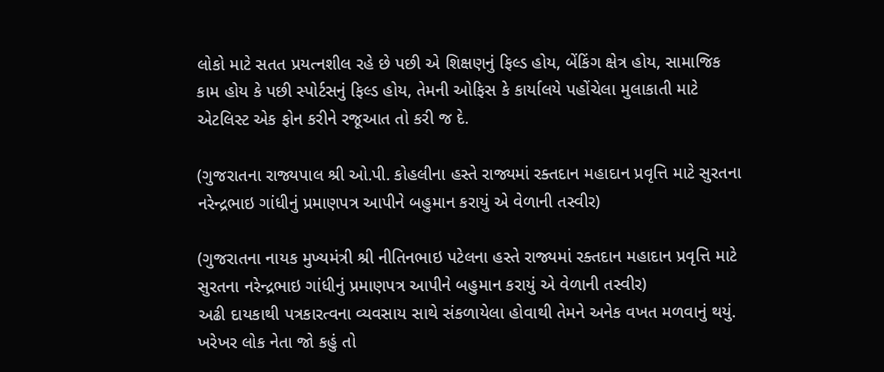લોકો માટે સતત પ્રયત્નશીલ રહે છે પછી એ શિક્ષણનું ફિલ્ડ હોય, બેંકિંગ ક્ષેત્ર હોય, સામાજિક કામ હોય કે પછી સ્પોર્ટસનું ફિલ્ડ હોય, તેમની ઓફિસ કે કાર્યાલયે પહોંચેલા મુલાકાતી માટે એટલિસ્ટ એક ફોન કરીને રજૂઆત તો કરી જ દે.

(ગુજરાતના રાજ્યપાલ શ્રી ઓ.પી. કોહલીના હસ્તે રાજ્યમાં રક્તદાન મહાદાન પ્રવૃત્તિ માટે સુરતના નરેન્દ્રભાઇ ગાંધીનું પ્રમાણપત્ર આપીને બહુમાન કરાયું એ વેળાની તસ્વીર)

(ગુજરાતના નાયક મુખ્યમંત્રી શ્રી નીતિનભાઇ પટેલના હસ્તે રાજ્યમાં રક્તદાન મહાદાન પ્રવૃત્તિ માટે સુરતના નરેન્દ્રભાઇ ગાંધીનું પ્રમાણપત્ર આપીને બહુમાન કરાયું એ વેળાની તસ્વીર)
અઢી દાયકાથી પત્રકારત્વના વ્યવસાય સાથે સંકળાયેલા હોવાથી તેમને અનેક વખત મળવાનું થયું. ખરેખર લોક નેતા જો કહું તો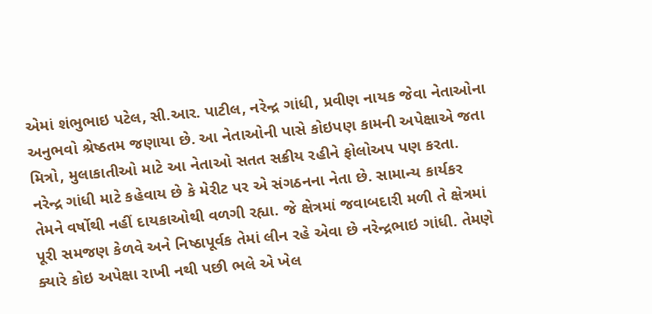એમાં શંભુભાઇ પટેલ, સી.આર. પાટીલ, નરેન્દ્ર ગાંધી, પ્રવીણ નાયક જેવા નેતાઓના અનુભવો શ્રેષ્ઠતમ જણાયા છે. આ નેતાઓની પાસે કોઇપણ કામની અપેક્ષાએ જતા મિત્રો, મુલાકાતીઓ માટે આ નેતાઓ સતત સક્રીય રહીને ફોલોઅપ પણ કરતા.
નરેન્દ્ર ગાંધી માટે કહેવાય છે કે મેરીટ પર એ સંગઠનના નેતા છે. સામાન્ય કાર્યકર તેમને વર્ષોથી નહીં દાયકાઓથી વળગી રહ્યા. જે ક્ષેત્રમાં જવાબદારી મળી તે ક્ષેત્રમાં પૂરી સમજણ કેળવે અને નિષ્ઠાપૂર્વક તેમાં લીન રહે એવા છે નરેન્દ્રભાઇ ગાંધી. તેમણે ક્યારે કોઇ અપેક્ષા રાખી નથી પછી ભલે એ ખેલ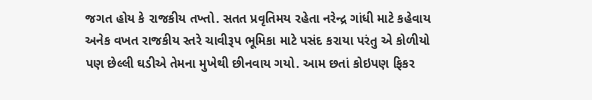જગત હોય કે રાજકીય તખ્તો. સતત પ્રવૃતિમય રહેતા નરેન્દ્ર ગાંધી માટે કહેવાય અનેક વખત રાજકીય સ્તરે ચાવીરૂપ ભૂમિકા માટે પસંદ કરાયા પરંતુ એ કોળીયો પણ છેલ્લી ઘડીએ તેમના મુખેથી છીનવાય ગયો. આમ છતાં કોઇપણ ફિકર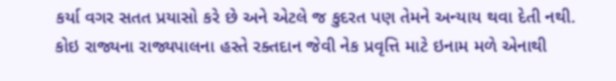કર્યા વગર સતત પ્રયાસો કરે છે અને એટલે જ કુદરત પણ તેમને અન્યાય થવા દેતી નથી.
કોઇ રાજ્યના રાજ્યપાલના હસ્તે રક્તદાન જેવી નેક પ્રવૃત્તિ માટે ઇનામ મળે એનાથી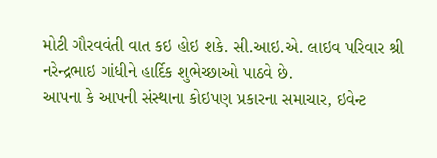મોટી ગૌરવવંતી વાત કઇ હોઇ શકે. સી.આઇ.એ. લાઇવ પરિવાર શ્રી નરેન્દ્રભાઇ ગાંધીને હાર્દિક શુભેચ્છાઓ પાઠવે છે.
આપના કે આપની સંસ્થાના કોઇપણ પ્રકારના સમાચાર, ઇવેન્ટ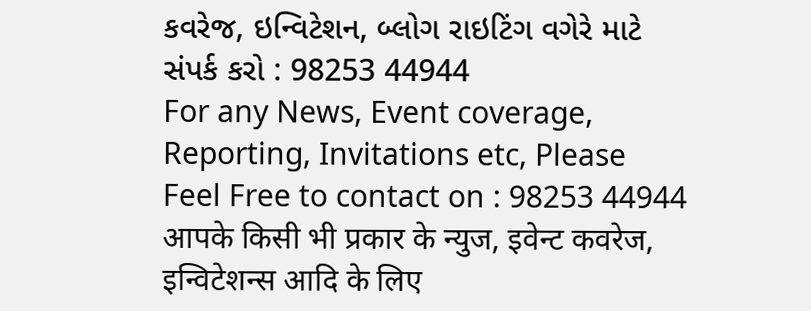કવરેજ, ઇન્વિટેશન, બ્લોગ રાઇટિંગ વગેરે માટે સંપર્ક કરો : 98253 44944
For any News, Event coverage, Reporting, Invitations etc, Please Feel Free to contact on : 98253 44944
आपके किसी भी प्रकार के न्युज, इवेन्ट कवरेज, इन्विटेशन्स आदि के लिए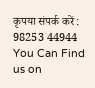कृपया संपर्क करें : 98253 44944
You Can Find us on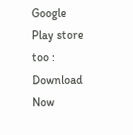Google Play store too : Download Now